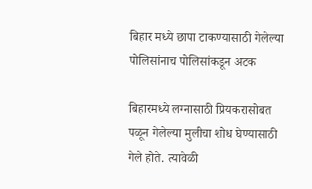बिहार मध्ये छापा टाकण्यासाठी गेलेल्या पोलिसांनाच पोलिसांकडून अटक

बिहारमध्ये लग्नासाठी प्रियकरासोबत पळून गेलेल्या मुलीचा शोध घेण्यासाठी गेले होते. त्यावेळी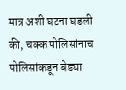मात्र अशी घटना घडली की, चक्क पोलिसांनाच पोलिसांकडून बेड्या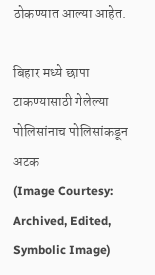ठोकण्यात आल्या आहेत.

बिहार मध्ये छापा टाकण्यासाठी गेलेल्या पोलिसांनाच पोलिसांकडून अटक
(Image Courtesy: Archived, Edited, Symbolic Image)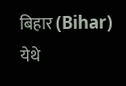बिहार (Bihar) येथे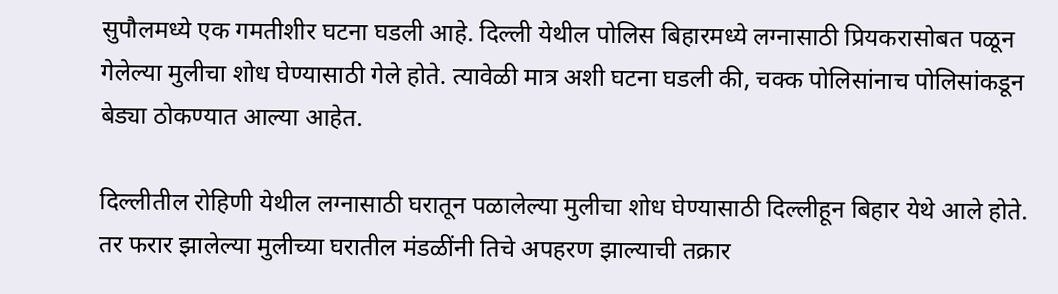सुपौलमध्ये एक गमतीशीर घटना घडली आहे. दिल्ली येथील पोलिस बिहारमध्ये लग्नासाठी प्रियकरासोबत पळून गेलेल्या मुलीचा शोध घेण्यासाठी गेले होते. त्यावेळी मात्र अशी घटना घडली की, चक्क पोलिसांनाच पोलिसांकडून बेड्या ठोकण्यात आल्या आहेत.

दिल्लीतील रोहिणी येथील लग्नासाठी घरातून पळालेल्या मुलीचा शोध घेण्यासाठी दिल्लीहून बिहार येथे आले होते. तर फरार झालेल्या मुलीच्या घरातील मंडळींनी तिचे अपहरण झाल्याची तक्रार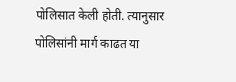पोलिसात केली होती. त्यानुसार पोलिसांनी मार्ग काढत या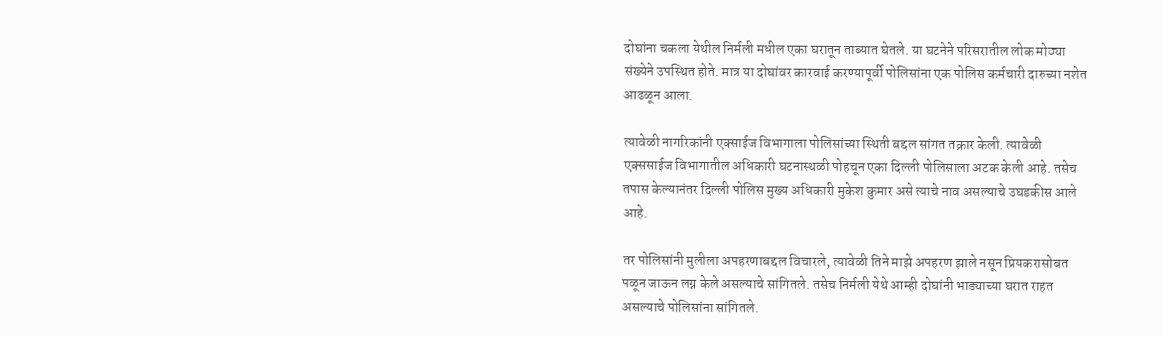दोघांना चकला येथील निर्मली मधील एका घरातून ताब्यात घेतले. या घटनेने परिसरातील लोक मोठ्या संख्येने उपस्थित होते. मात्र या दोघांवर कारवाई करण्यापूर्वी पोलिसांना एक पोलिस कर्मचारी दारुच्या नशेत आढळून आला.

त्यावेळी नागरिकांनी एक्साईज विभागाला पोलिसांच्या स्थिती बद्दल सांगत तक्रार केली. त्यावेळी एक्ससाईज विभागातील अधिकारी घटनास्थळी पोहचून एका दिल्ली पोलिसाला अटक केली आहे. तसेच तपास केल्यानंतर दिल्ली पोलिस मुख्य अधिकारी मुकेश कुमार असे त्याचे नाव असल्याचे उघडकीस आले आहे.

तर पोलिसांनी मुलीला अपहरणाबद्दल विचारले, त्यावेळी तिने माझे अपहरण झाले नसून प्रियकरासोबत पळून जाऊन लग्न केले असल्याचे सांगितले. तसेच निर्मली येथे आम्ही दोघांनी भाड्याच्या घरात राहत असल्याचे पोलिसांना सांगितले.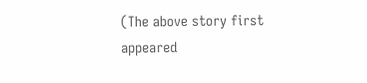(The above story first appeared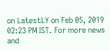on LatestLY on Feb 05, 2019 02:23 PM IST. For more news and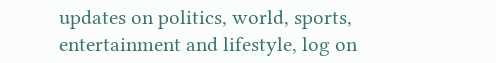updates on politics, world, sports, entertainment and lifestyle, log on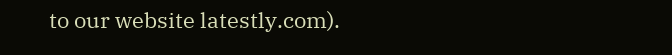to our website latestly.com).